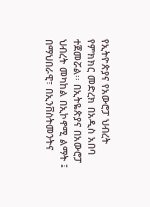የኢትዮጵያና የአውሮፓ ህብረት የምክክር መድረክ በአዲስ አበባ ተጀመሯል፡፡ በኢትዬጵያና በአውሮፓ ህብረት መካከል በኢኮኖሚ ልማት ፤ በማህበራዊ፣ በኢንቨስትመንትና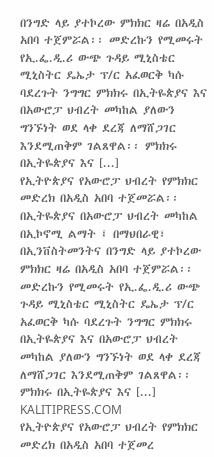በንግድ ላይ ያተኮረው ምክክር ዛሬ በአዲስ አበባ ተጀምሯል፡፡ መድረኩን የሚመሩት የኢ.ፌ.ዲ.ሪ ውጭ ጉዳይ ሚኒስቴር ሚኒስትር ዴኤታ ፕ/ር አፈወርቅ ካሱ ባደረጉት ንግግር ምክክሩ በኢትዬጵያና እና በአውሮፓ ህብረት መካከል ያለውን ግንኙነት ወደ ላቀ ደረጃ ለማሸጋገር እንደሚጠቅም ገልጸዋል፡፡ ምክክሩ በኢትዬጵያና እና [...]
የኢትዮጵያና የአውሮፓ ህብረት የምክክር መድረክ በአዲስ አበባ ተጀመሯል፡፡ በኢትዬጵያና በአውሮፓ ህብረት መካከል በኢኮኖሚ ልማት ፤ በማህበራዊ፣ በኢንቨስትመንትና በንግድ ላይ ያተኮረው ምክክር ዛሬ በአዲስ አበባ ተጀምሯል፡፡ መድረኩን የሚመሩት የኢ.ፌ.ዲ.ሪ ውጭ ጉዳይ ሚኒስቴር ሚኒስትር ዴኤታ ፕ/ር አፈወርቅ ካሱ ባደረጉት ንግግር ምክክሩ በኢትዬጵያና እና በአውሮፓ ህብረት መካከል ያለውን ግንኙነት ወደ ላቀ ደረጃ ለማሸጋገር እንደሚጠቅም ገልጸዋል፡፡ ምክክሩ በኢትዬጵያና እና [...]
KALITIPRESS.COM
የኢትዮጵያና የአውሮፓ ህብረት የምክክር መድረክ በአዲስ አበባ ተጀመረ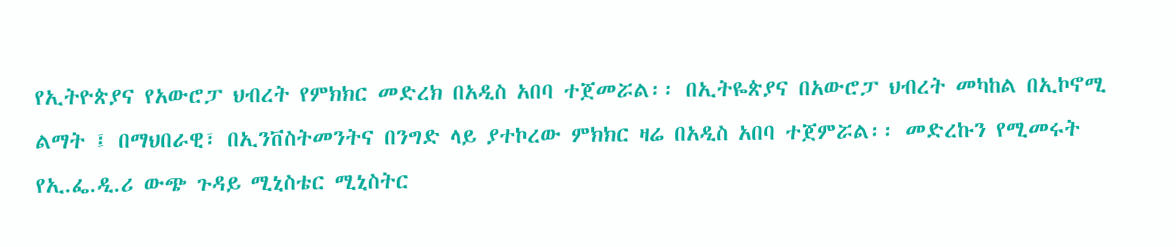የኢትዮጵያና የአውሮፓ ህብረት የምክክር መድረክ በአዲስ አበባ ተጀመሯል፡፡ በኢትዬጵያና በአውሮፓ ህብረት መካከል በኢኮኖሚ ልማት ፤ በማህበራዊ፣ በኢንቨስትመንትና በንግድ ላይ ያተኮረው ምክክር ዛሬ በአዲስ አበባ ተጀምሯል፡፡ መድረኩን የሚመሩት የኢ.ፌ.ዲ.ሪ ውጭ ጉዳይ ሚኒስቴር ሚኒስትር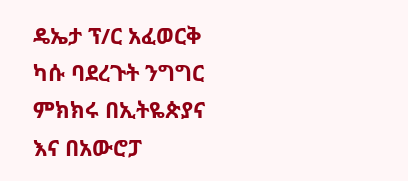ዴኤታ ፕ/ር አፈወርቅ ካሱ ባደረጉት ንግግር ምክክሩ በኢትዬጵያና እና በአውሮፓ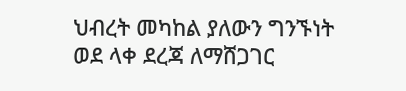ህብረት መካከል ያለውን ግንኙነት ወደ ላቀ ደረጃ ለማሸጋገር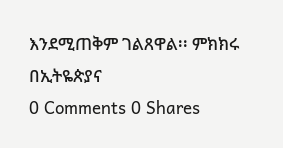እንደሚጠቅም ገልጸዋል፡፡ ምክክሩ በኢትዬጵያና
0 Comments 0 Shares